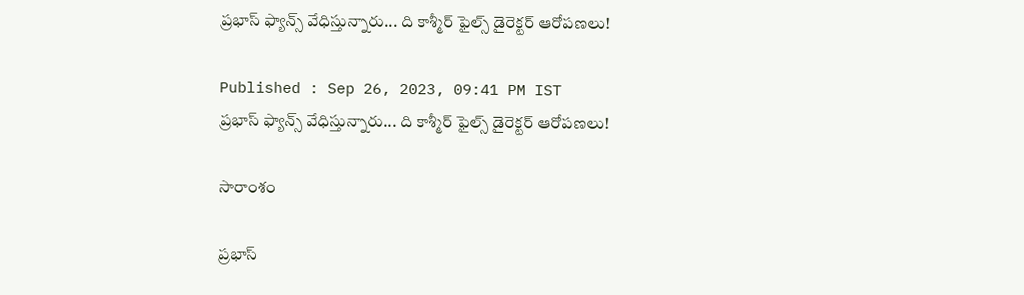ప్రభాస్ ఫ్యాన్స్ వేధిస్తున్నారు... ది కాశ్మీర్ ఫైల్స్ డైరెక్టర్ ఆరోపణలు!

Published : Sep 26, 2023, 09:41 PM IST
ప్రభాస్ ఫ్యాన్స్ వేధిస్తున్నారు... ది కాశ్మీర్ ఫైల్స్ డైరెక్టర్ ఆరోపణలు!

సారాంశం

ప్రభాస్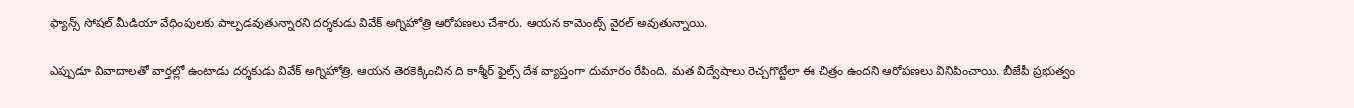ఫ్యాన్స్ సోషల్ మీడియా వేధింపులకు పాల్పడవుతున్నారని దర్శకుడు వివేక్ అగ్నిహోత్రి ఆరోపణలు చేశారు. ఆయన కామెంట్స్ వైరల్ అవుతున్నాయి.

ఎప్పుడూ వివాదాలతో వార్తల్లో ఉంటాడు దర్శకుడు వివేక్ అగ్నిహోత్రి. ఆయన తెరకెక్కించిన ది కాశ్మీర్ ఫైల్స్ దేశ వ్యాప్తంగా దుమారం రేపింది. మత విద్వేషాలు రెచ్చగొట్టేలా ఈ చిత్రం ఉందని ఆరోపణలు వినిపించాయి. బీజేపీ ప్రభుత్వం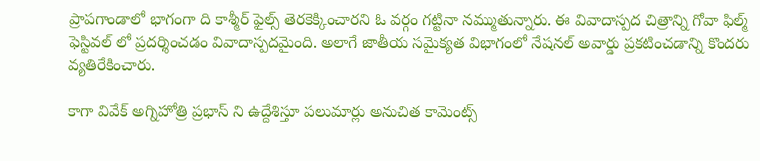ప్రాపగాండాలో భాగంగా ది కాశ్మీర్ ఫైల్స్ తెరకెక్కించారని ఓ వర్గం గట్టినా నమ్ముతున్నారు. ఈ వివాదాస్పద చిత్రాన్ని గోవా ఫిల్మ్ ఫెస్టివల్ లో ప్రదర్శించడం వివాదాస్పదమైంది. అలాగే జాతీయ సమైక్యత విభాగంలో నేషనల్ అవార్డు ప్రకటించడాన్ని కొందరు వ్యతిరేకించారు.

కాగా వివేక్ అగ్నిహోత్రి ప్రభాస్ ని ఉద్దేశిస్తూ పలుమార్లు అనుచిత కామెంట్స్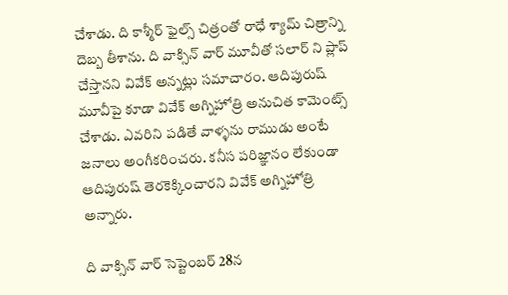చేశాడు. ది కాశ్మీర్ ఫైల్స్ చిత్రంతో రాధే శ్యామ్ చిత్రాన్ని దెబ్బ తీశాను. ది వాక్సిన్ వార్ మూవీతో సలార్ ని ప్లాప్ చేస్తానని వివేక్ అన్నట్లు సమాచారం. ఆదిపురుష్ మూవీపై కూడా వివేక్ అగ్నిహోత్రి అనుచిత కామెంట్స్ చేశాడు. ఎవరిని పడితే వాళ్ళను రాముడు అంటే జనాలు అంగీకరించరు. కనీస పరిజ్ఞానం లేకుండా ఆదిపురుష్ తెరకెక్కించారని వివేక్ అగ్నిహోత్రి అన్నారు.

ది వాక్సిన్ వార్ సెప్టెంబర్ 28న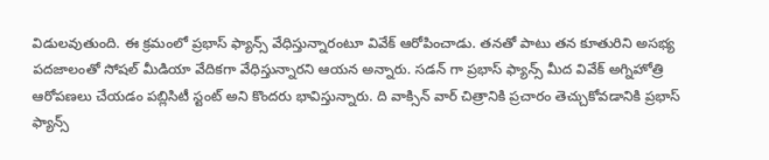విడులవుతుంది. ఈ క్రమంలో ప్రభాస్ ఫ్యాన్స్ వేధిస్తున్నారంటూ వివేక్ ఆరోపించాడు. తనతో పాటు తన కూతురిని అసభ్య పదజాలంతో సోషల్ మీడియా వేదికగా వేధిస్తున్నారని ఆయన అన్నారు. సడన్ గా ప్రభాస్ ఫ్యాన్స్ మీద వివేక్ అగ్నిహోత్రి ఆరోపణలు చేయడం పబ్లిసిటీ స్టంట్ అని కొందరు భావిస్తున్నారు. ది వాక్సిన్ వార్ చిత్రానికి ప్రచారం తెచ్చుకోవడానికి ప్రభాస్ ఫ్యాన్స్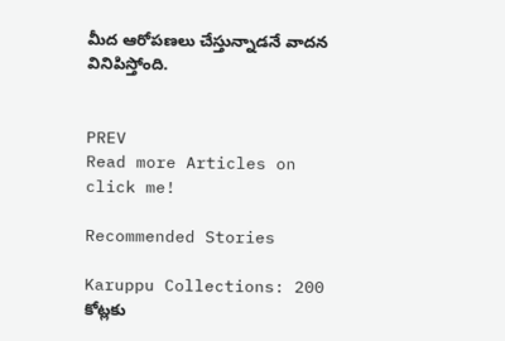మీద ఆరోపణలు చేస్తున్నాడనే వాదన వినిపిస్తోంది.


PREV
Read more Articles on
click me!

Recommended Stories

Karuppu Collections: 200 కోట్లకు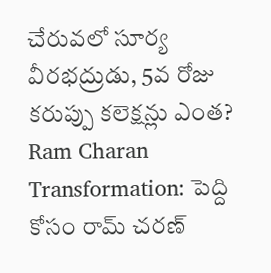చేరువలో సూర్య వీరభద్రుడు, 5వ రోజు కరుప్పు కలెక్షన్లు ఎంత?
Ram Charan Transformation: పెద్ది కోసం రామ్ చరణ్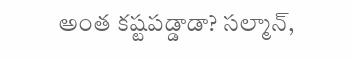అంత కష్టపడ్డాడా? సల్మాన్,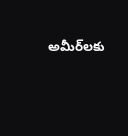అమీర్‌లకు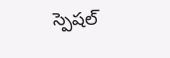స్పెషల్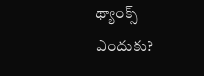థ్యాంక్స్ ఎందుకు?